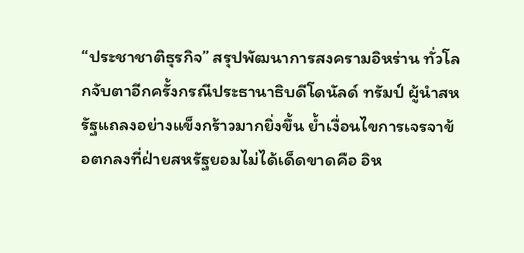“ประชาชาติธุรกิจ” สรุปพัฒนาการสงครามอิหร่าน ทั่วโลกจับตาอีกครั้งกรณีประธานาธิบดีโดนัลด์ ทรัมป์ ผู้นำสหรัฐแถลงอย่างแข็งกร้าวมากยิ่งขึ้น ย้ำเงื่อนไขการเจรจาข้อตกลงที่ฝ่ายสหรัฐยอมไม่ได้เด็ดขาดคือ อิห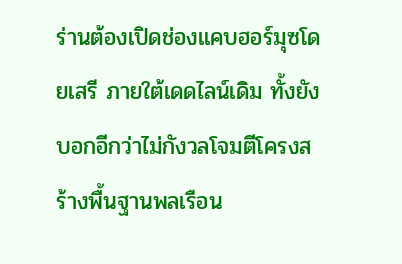ร่านต้องเปิดช่องแคบฮอร์มุซโดยเสรี ภายใต้เดดไลน์เดิม ทั้งยังบอกอีกว่าไม่กังวลโจมตีโครงสร้างพื้นฐานพลเรือน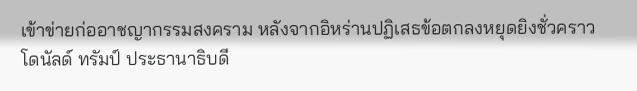เข้าข่ายก่ออาชญากรรมสงคราม หลังจากอิหร่านปฏิเสธข้อตกลงหยุดยิงชั่วคราว
โดนัลด์ ทรัมป์ ประธานาธิบดี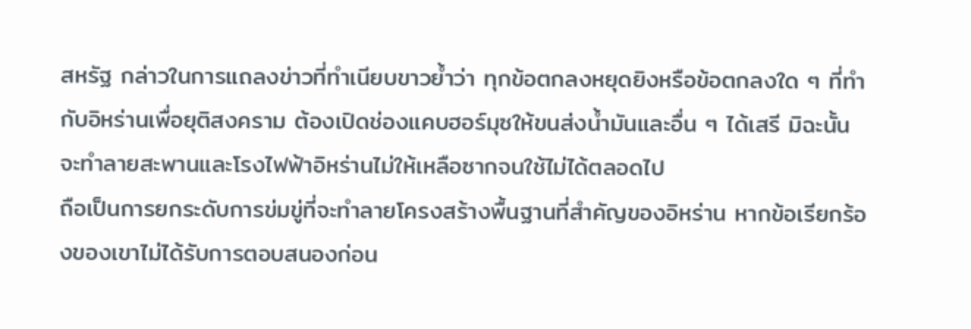สหรัฐ กล่าวในการแถลงข่าวที่ทำเนียบขาวย้ำว่า ทุกข้อตกลงหยุดยิงหรือข้อตกลงใด ๆ ที่ทำกับอิหร่านเพื่อยุติสงคราม ต้องเปิดช่องแคบฮอร์มุซให้ขนส่งน้ำมันและอื่น ๆ ได้เสรี มิฉะนั้นจะทำลายสะพานและโรงไฟฟ้าอิหร่านไม่ให้เหลือซากจนใช้ไม่ได้ตลอดไป
ถือเป็นการยกระดับการข่มขู่ที่จะทำลายโครงสร้างพื้นฐานที่สำคัญของอิหร่าน หากข้อเรียกร้องของเขาไม่ได้รับการตอบสนองก่อน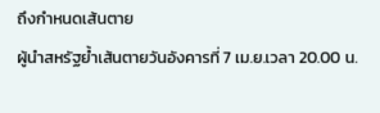ถึงกำหนดเส้นตาย
ผู้นำสหรัฐย้ำเส้นตายวันอังคารที่ 7 เม.ย.เวลา 20.00 น.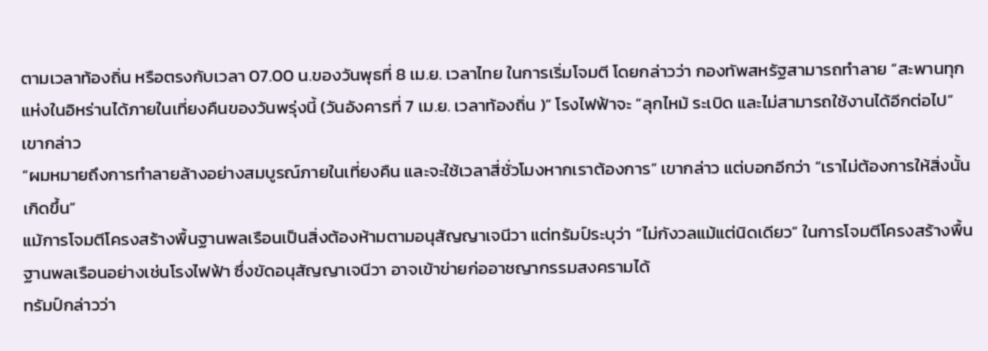ตามเวลาท้องถิ่น หรือตรงกับเวลา 07.00 น.ของวันพุธที่ 8 เม.ย. เวลาไทย ในการเริ่มโจมตี โดยกล่าวว่า กองทัพสหรัฐสามารถทำลาย “สะพานทุกแห่งในอิหร่านได้ภายในเที่ยงคืนของวันพรุ่งนี้ (วันอังคารที่ 7 เม.ย. เวลาท้องถิ่น )” โรงไฟฟ้าจะ “ลุกไหม้ ระเบิด และไม่สามารถใช้งานได้อีกต่อไป” เขากล่าว
“ผมหมายถึงการทำลายล้างอย่างสมบูรณ์ภายในเที่ยงคืน และจะใช้เวลาสี่ชั่วโมงหากเราต้องการ” เขากล่าว แต่บอกอีกว่า “เราไม่ต้องการให้สิ่งนั้นเกิดขึ้น”
แม้การโจมตีโครงสร้างพื้นฐานพลเรือนเป็นสิ่งต้องห้ามตามอนุสัญญาเจนีวา แต่ทรัมป์ระบุว่า “ไม่กังวลแม้แต่นิดเดียว” ในการโจมตีโครงสร้างพื้นฐานพลเรือนอย่างเช่นโรงไฟฟ้า ซึ่งขัดอนุสัญญาเจนีวา อาจเข้าข่ายก่ออาชญากรรมสงครามได้
ทรัมป์กล่าวว่า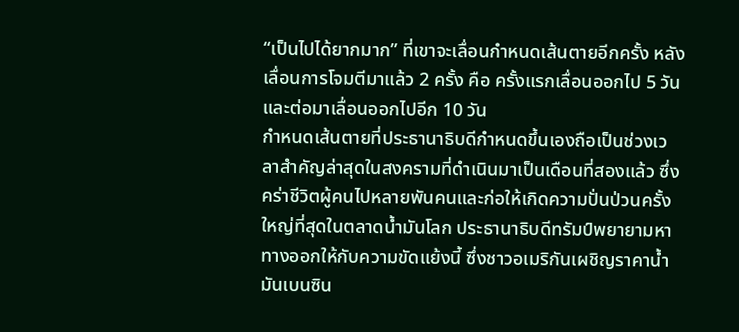“เป็นไปได้ยากมาก” ที่เขาจะเลื่อนกำหนดเส้นตายอีกครั้ง หลังเลื่อนการโจมตีมาแล้ว 2 ครั้ง คือ ครั้งแรกเลื่อนออกไป 5 วันและต่อมาเลื่อนออกไปอีก 10 วัน
กำหนดเส้นตายที่ประธานาธิบดีกำหนดขึ้นเองถือเป็นช่วงเวลาสำคัญล่าสุดในสงครามที่ดำเนินมาเป็นเดือนที่สองแล้ว ซึ่งคร่าชีวิตผู้คนไปหลายพันคนและก่อให้เกิดความปั่นป่วนครั้งใหญ่ที่สุดในตลาดน้ำมันโลก ประธานาธิบดีทรัมป์พยายามหาทางออกให้กับความขัดแย้งนี้ ซึ่งชาวอเมริกันเผชิญราคาน้ำมันเบนซิน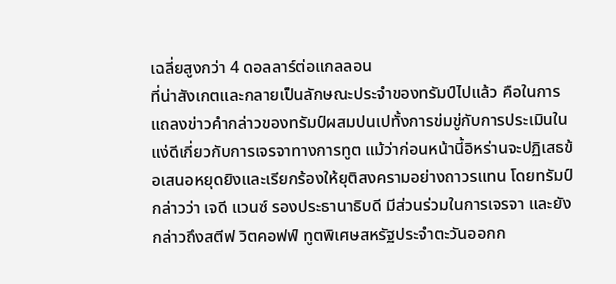เฉลี่ยสูงกว่า 4 ดอลลาร์ต่อแกลลอน
ที่น่าสังเกตและกลายเป็นลักษณะประจำของทรัมป์ไปแล้ว คือในการแถลงข่าวคำกล่าวของทรัมป์ผสมปนเปทั้งการข่มขู่กับการประเมินในแง่ดีเกี่ยวกับการเจรจาทางการทูต แม้ว่าก่อนหน้านี้อิหร่านจะปฏิเสธข้อเสนอหยุดยิงและเรียกร้องให้ยุติสงครามอย่างถาวรแทน โดยทรัมป์กล่าวว่า เจดี แวนซ์ รองประธานาธิบดี มีส่วนร่วมในการเจรจา และยังกล่าวถึงสตีฟ วิตคอฟฟ์ ทูตพิเศษสหรัฐประจำตะวันออกก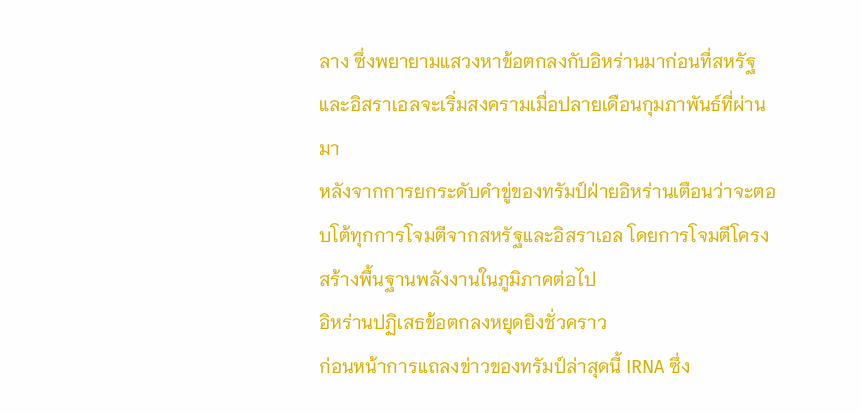ลาง ซึ่งพยายามแสวงหาข้อตกลงกับอิหร่านมาก่อนที่สหรัฐและอิสราเอลจะเริ่มสงครามเมื่อปลายเดือนกุมภาพันธ์ที่ผ่านมา
หลังจากการยกระดับคำขู่ของทรัมป์ฝ่ายอิหร่านเตือนว่าจะตอบโต้ทุกการโจมตีจากสหรัฐและอิสราเอล โดยการโจมตีโครงสร้างพื้นฐานพลังงานในภูมิภาคต่อไป
อิหร่านปฏิเสธข้อตกลงหยุดยิงชั่วคราว
ก่อนหน้าการแถลงข่าวของทรัมป์ล่าสุดนี้ IRNA ซึ่ง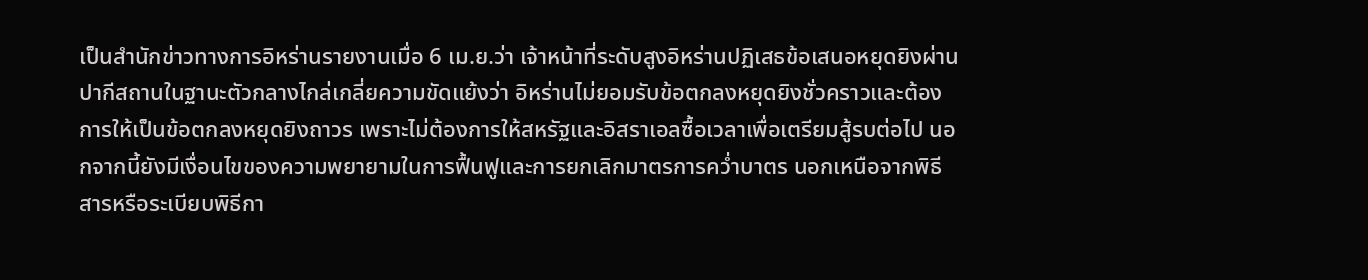เป็นสำนักข่าวทางการอิหร่านรายงานเมื่อ 6 เม.ย.ว่า เจ้าหน้าที่ระดับสูงอิหร่านปฏิเสธข้อเสนอหยุดยิงผ่านปากีสถานในฐานะตัวกลางไกล่เกลี่ยความขัดแย้งว่า อิหร่านไม่ยอมรับข้อตกลงหยุดยิงชั่วคราวและต้องการให้เป็นข้อตกลงหยุดยิงถาวร เพราะไม่ต้องการให้สหรัฐและอิสราเอลซื้อเวลาเพื่อเตรียมสู้รบต่อไป นอกจากนี้ยังมีเงื่อนไขของความพยายามในการฟื้นฟูและการยกเลิกมาตรการคว่ำบาตร นอกเหนือจากพิธีสารหรือระเบียบพิธีกา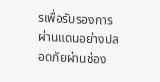รเพื่อรับรองการผ่านแดนอย่างปลอดภัยผ่านช่อง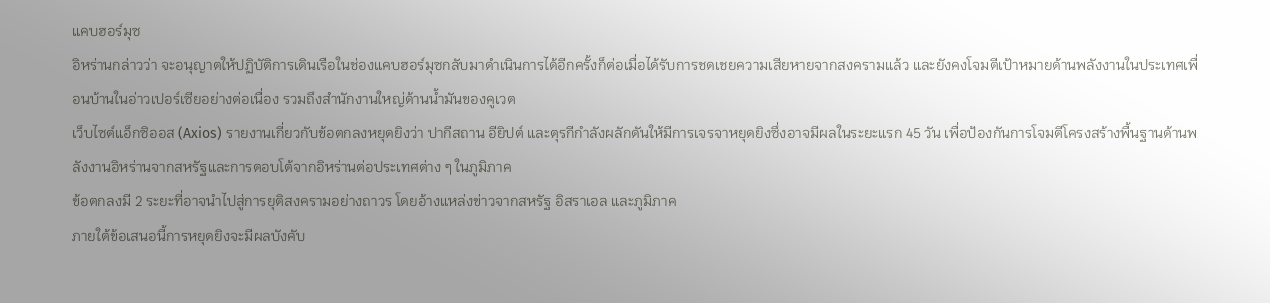แคบฮอร์มุซ
อิหร่านกล่าวว่า จะอนุญาตให้ปฏิบัติการเดินเรือในช่องแคบฮอร์มุซกลับมาดำเนินการได้อีกครั้งก็ต่อเมื่อได้รับการชดเชยความเสียหายจากสงครามแล้ว และยังคงโจมตีเป้าหมายด้านพลังงานในประเทศเพื่อนบ้านในอ่าวเปอร์เซียอย่างต่อเนื่อง รวมถึงสำนักงานใหญ่ด้านน้ำมันของคูเวต
เว็บไซต์แอ็กซิออส (Axios) รายงานเกี่ยวกับข้อตกลงหยุดยิงว่า ปากีสถาน อียิปต์ และตุรกีกำลังผลักดันให้มีการเจรจาหยุดยิงซึ่งอาจมีผลในระยะแรก 45 วัน เพื่อป้องกันการโจมตีโครงสร้างพื้นฐานด้านพลังงานอิหร่านจากสหรัฐและการตอบโต้จากอิหร่านต่อประเทศต่าง ๆ ในภูมิภาค
ข้อตกลงมี 2 ระยะที่อาจนำไปสู่การยุติสงครามอย่างถาวร โดยอ้างแหล่งข่าวจากสหรัฐ อิสราเอล และภูมิภาค
ภายใต้ข้อเสนอนี้การหยุดยิงจะมีผลบังคับ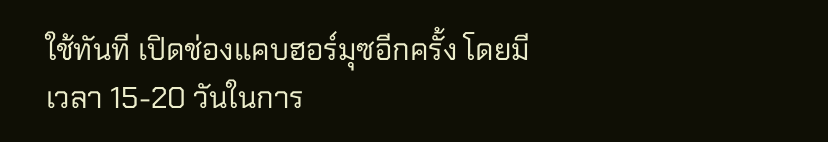ใช้ทันที เปิดช่องแคบฮอร์มุซอีกครั้ง โดยมีเวลา 15-20 วันในการ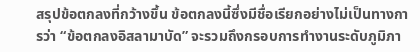สรุปข้อตกลงที่กว้างขึ้น ข้อตกลงนี้ซึ่งมีชื่อเรียกอย่างไม่เป็นทางการว่า “ข้อตกลงอิสลามาบัด” จะรวมถึงกรอบการทำงานระดับภูมิภา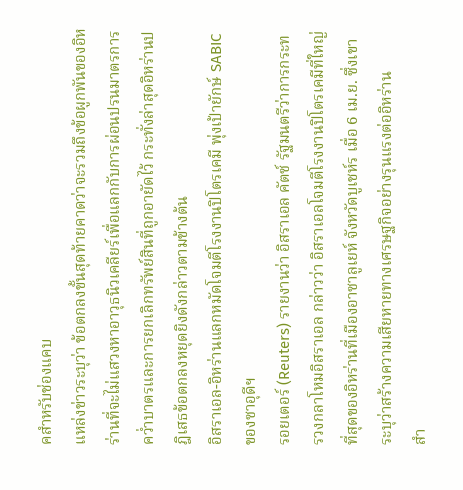คสำหรับช่องแคบ
แหล่งข่าวระบุว่า ข้อตกลงขั้นสุดท้ายคาดว่าจะรวมถึงข้อผูกพันของอิหร่านที่จะไม่แสวงหาอาวุธนิวเคลียร์เพื่อแลกกับการผ่อนปรนมาตรการคว่ำบาตรและการยกเลิกทรัพย์สินที่ถูกอายัดไว้ กระทั่งล่าสุดอิหร่านปฎิเสธข้อตกลงหยุดยิงดังกล่าวตามข้างต้น
อิสราเอล-อิหร่านแลกหมัดโจมตีโรงงานปิโตรเคมี พุ่งเป้ายักษ์ SABIC ของซาอุดีฯ
รอยเตอร์ (Reuters) รายงานว่า อิสราเอล คัตซ์ รัฐมนตรีว่าการกระทรวงกลาโหมอิสราเอล กล่าวว่า อิสราเอลโจมตีโรงงานปิโตรเคมีที่ใหญ่ที่สุดของอิหร่านที่เมืองอาซาลูเยห์ จังหวัดบูเชห์ร เมื่อ 6 เม.ย. ซึ่งเขาระบุว่าสร้างความเสียหายทางเศรษฐกิจอย่างรุนแรงต่ออิหร่าน
สำ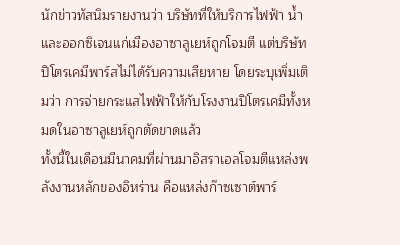นักข่าวทัสนิมรายงานว่า บริษัทที่ให้บริการไฟฟ้า น้ำ และออกซิเจนแก่เมืองอาซาลูเยห์ถูกโจมตี แต่บริษัทปิโตรเคมีพาร์สไม่ได้รับความเสียหาย โดยระบุเพิ่มเติมว่า การจ่ายกระแสไฟฟ้าให้กับโรงงานปิโตรเคมีทั้งหมดในอาซาลูเยห์ถูกตัดขาดแล้ว
ทั้งนี้ในเดือนมีนาคมที่ผ่านมาอิสราเอลโจมตีแหล่งพลังงานหลักของอิหร่าน คือแหล่งก๊าซเซาต์พาร์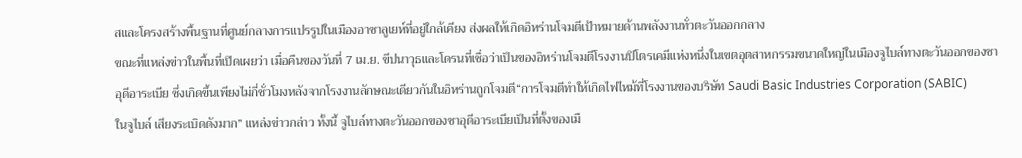สและโครงสร้างพื้นฐานที่ศูนย์กลางการแปรรูปในเมืองอาซาลูเยห์ที่อยู่ใกล้เคียง ส่งผลให้เกิดอิหร่านโจมตีเป้าหมายด้านพลังงานทั่วตะวันออกกลาง
ขณะที่แหล่งข่าวในพื้นที่เปิดเผยว่า เมื่อคืนของวันที่ 7 เม.ย. ขีปนาวุธและโดรนที่เชื่อว่าเป็นของอิหร่านโจมตีโรงงานปิโตรเคมีแห่งหนึ่งในเขตอุตสาหกรรมขนาดใหญ่ในเมืองจูไบล์ทางตะวันออกของซาอุดีอาระเบีย ซึ่งเกิดขึ้นเพียงไม่กี่ชั่วโมงหลังจากโรงงานลักษณะเดียวกันในอิหร่านถูกโจมตี“การโจมตีทำให้เกิดไฟไหม้ที่โรงงานของบริษัท Saudi Basic Industries Corporation (SABIC)
ในจูไบล์ เสียงระเบิดดังมาก” แหล่งข่าวกล่าว ทั้งนี้ จูไบล์ทางตะวันออกของซาอุดีอาระเบียเป็นที่ตั้งของเมื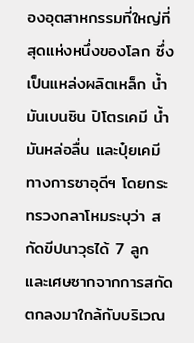องอุตสาหกรรมที่ใหญ่ที่สุดแห่งหนึ่งของโลก ซึ่งเป็นแหล่งผลิตเหล็ก น้ำมันเบนซิน ปิโตรเคมี น้ำมันหล่อลื่น และปุ๋ยเคมี
ทางการซาอุดีฯ โดยกระทรวงกลาโหมระบุว่า สกัดขีปนาวุธได้ 7 ลูก และเศษซากจากการสกัดตกลงมาใกล้กับบริเวณ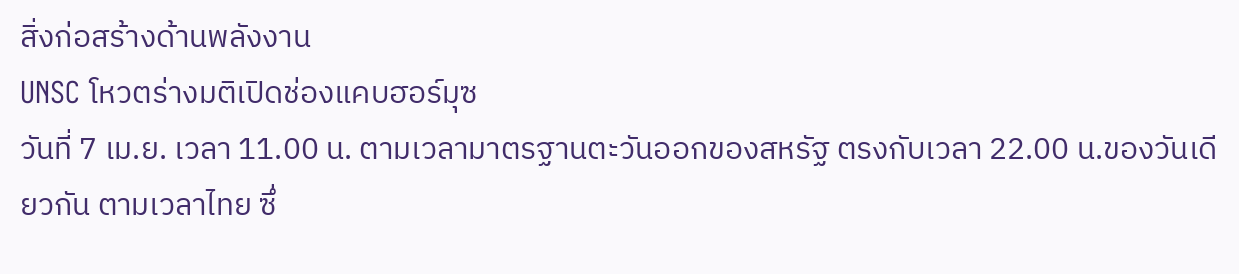สิ่งก่อสร้างด้านพลังงาน
UNSC โหวตร่างมติเปิดช่องแคบฮอร์มุซ
วันที่ 7 เม.ย. เวลา 11.00 น. ตามเวลามาตรฐานตะวันออกของสหรัฐ ตรงกับเวลา 22.00 น.ของวันเดียวกัน ตามเวลาไทย ซึ่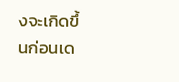งจะเกิดขึ้นก่อนเด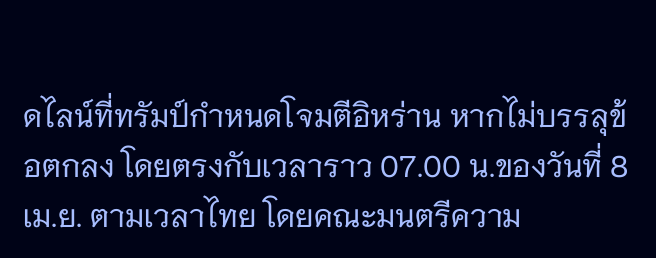ดไลน์ที่ทรัมป์กำหนดโจมตีอิหร่าน หากไม่บรรลุข้อตกลง โดยตรงกับเวลาราว 07.00 น.ของวันที่ 8 เม.ย. ตามเวลาไทย โดยคณะมนตรีความ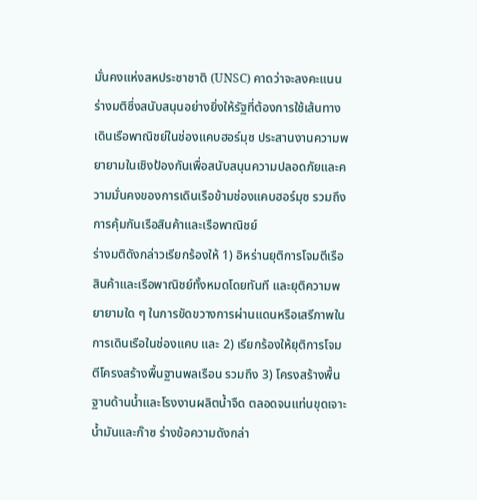มั่นคงแห่งสหประชาชาติ (UNSC) คาดว่าจะลงคะแนนร่างมติซึ่งสนับสนุนอย่างยิ่งให้รัฐที่ต้องการใช้เส้นทางเดินเรือพาณิชย์ในช่องแคบฮอร์มุซ ประสานงานความพยายามในเชิงป้องกันเพื่อสนับสนุนความปลอดภัยและความมั่นคงของการเดินเรือข้ามช่องแคบฮอร์มุซ รวมถึงการคุ้มกันเรือสินค้าและเรือพาณิชย์
ร่างมติดังกล่าวเรียกร้องให้ 1) อิหร่านยุติการโจมตีเรือสินค้าและเรือพาณิชย์ทั้งหมดโดยทันที และยุติความพยายามใด ๆ ในการขัดขวางการผ่านแดนหรือเสรีภาพในการเดินเรือในช่องแคบ และ 2) เรียกร้องให้ยุติการโจมตีโครงสร้างพื้นฐานพลเรือน รวมถึง 3) โครงสร้างพื้นฐานด้านน้ำและโรงงานผลิตน้ำจืด ตลอดจนแท่นขุดเจาะน้ำมันและก๊าซ ร่างข้อความดังกล่า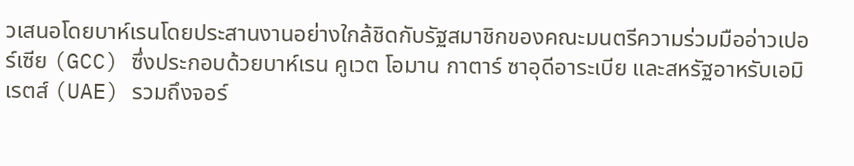วเสนอโดยบาห์เรนโดยประสานงานอย่างใกล้ชิดกับรัฐสมาชิกของคณะมนตรีความร่วมมืออ่าวเปอร์เซีย (GCC) ซึ่งประกอบด้วยบาห์เรน คูเวต โอมาน กาตาร์ ซาอุดีอาระเบีย และสหรัฐอาหรับเอมิเรตส์ (UAE) รวมถึงจอร์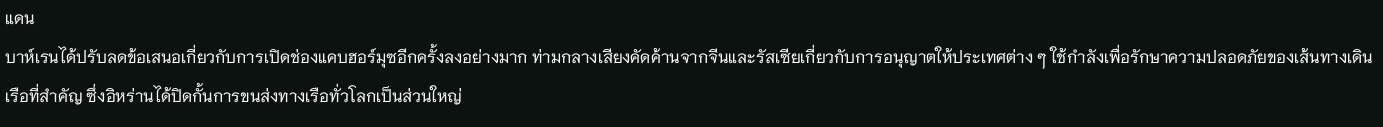แดน
บาห์เรนได้ปรับลดข้อเสนอเกี่ยวกับการเปิดช่องแคบฮอร์มุซอีกครั้งลงอย่างมาก ท่ามกลางเสียงคัดค้านจากจีนและรัสเซียเกี่ยวกับการอนุญาตให้ประเทศต่าง ๆ ใช้กำลังเพื่อรักษาความปลอดภัยของเส้นทางเดินเรือที่สำคัญ ซึ่งอิหร่านได้ปิดกั้นการขนส่งทางเรือทั่วโลกเป็นส่วนใหญ่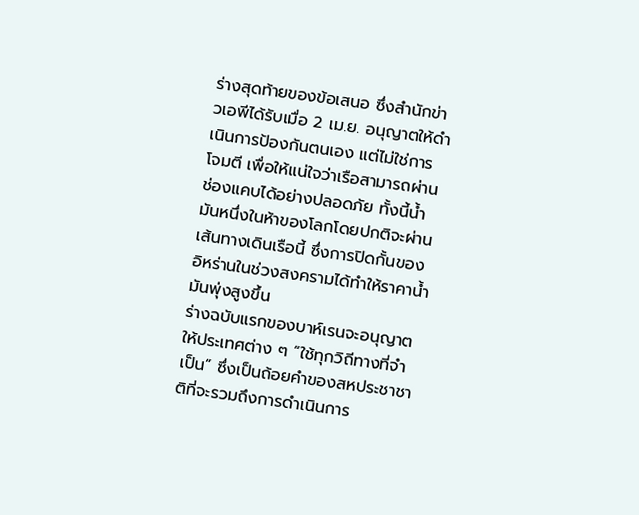ร่างสุดท้ายของข้อเสนอ ซึ่งสำนักข่าวเอพีได้รับเมื่อ 2 เม.ย. อนุญาตให้ดำเนินการป้องกันตนเอง แต่ไม่ใช่การโจมตี เพื่อให้แน่ใจว่าเรือสามารถผ่านช่องแคบได้อย่างปลอดภัย ทั้งนี้น้ำมันหนึ่งในห้าของโลกโดยปกติจะผ่านเส้นทางเดินเรือนี้ ซึ่งการปิดกั้นของอิหร่านในช่วงสงครามได้ทำให้ราคาน้ำมันพุ่งสูงขึ้น
ร่างฉบับแรกของบาห์เรนจะอนุญาตให้ประเทศต่าง ๆ “ใช้ทุกวิถีทางที่จำเป็น” ซึ่งเป็นถ้อยคำของสหประชาชาติที่จะรวมถึงการดำเนินการ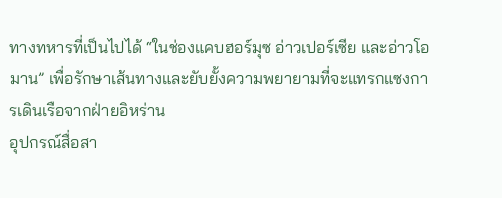ทางทหารที่เป็นไปได้ “ในช่องแคบฮอร์มุซ อ่าวเปอร์เซีย และอ่าวโอมาน” เพื่อรักษาเส้นทางและยับยั้งความพยายามที่จะแทรกแซงการเดินเรือจากฝ่ายอิหร่าน
อุปกรณ์สื่อสา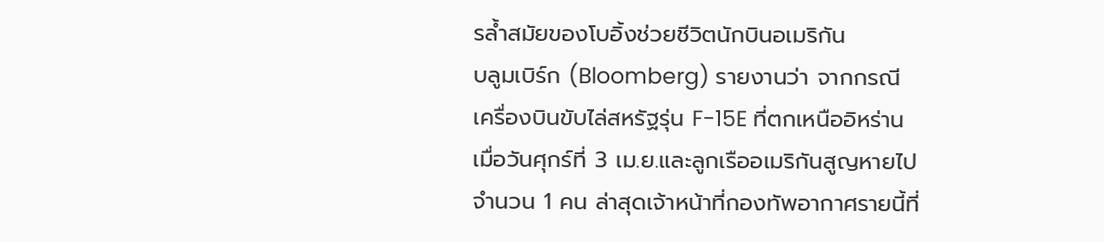รล้ำสมัยของโบอิ้งช่วยชีวิตนักบินอเมริกัน
บลูมเบิร์ก (Bloomberg) รายงานว่า จากกรณีเครื่องบินขับไล่สหรัฐรุ่น F-15E ที่ตกเหนืออิหร่านเมื่อวันศุกร์ที่ 3 เม.ย.และลูกเรืออเมริกันสูญหายไปจำนวน 1 คน ล่าสุดเจ้าหน้าที่กองทัพอากาศรายนี้ที่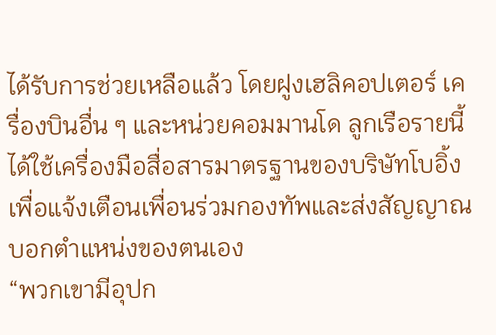ได้รับการช่วยเหลือแล้ว โดยฝูงเฮลิคอปเตอร์ เครื่องบินอื่น ๆ และหน่วยคอมมานโด ลูกเรือรายนี้ได้ใช้เครื่องมือสื่อสารมาตรฐานของบริษัทโบอิ้งเพื่อแจ้งเตือนเพื่อนร่วมกองทัพและส่งสัญญาณบอกตำแหน่งของตนเอง
“พวกเขามีอุปก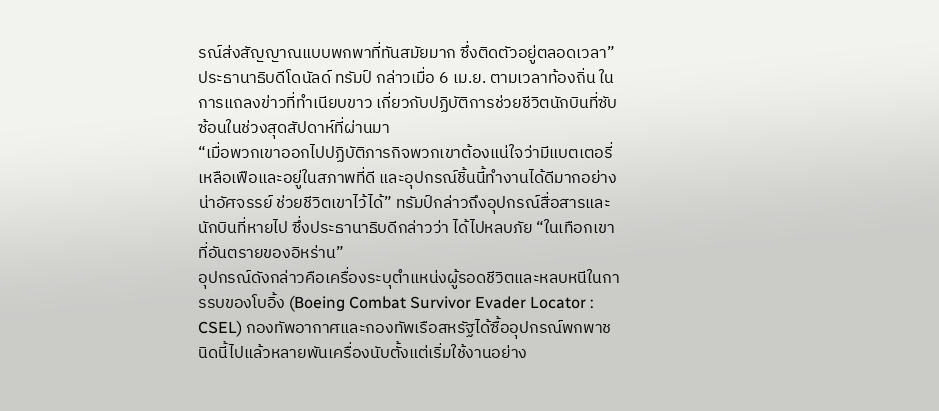รณ์ส่งสัญญาณแบบพกพาที่ทันสมัยมาก ซึ่งติดตัวอยู่ตลอดเวลา” ประธานาธิบดีโดนัลด์ ทรัมป์ กล่าวเมื่อ 6 เม.ย. ตามเวลาท้องถิ่น ในการแถลงข่าวที่ทำเนียบขาว เกี่ยวกับปฏิบัติการช่วยชีวิตนักบินที่ซับซ้อนในช่วงสุดสัปดาห์ที่ผ่านมา
“เมื่อพวกเขาออกไปปฏิบัติภารกิจพวกเขาต้องแน่ใจว่ามีแบตเตอรี่เหลือเฟือและอยู่ในสภาพที่ดี และอุปกรณ์ชิ้นนี้ทำงานได้ดีมากอย่างน่าอัศจรรย์ ช่วยชีวิตเขาไว้ได้” ทรัมป์กล่าวถึงอุปกรณ์สื่อสารและนักบินที่หายไป ซึ่งประธานาธิบดีกล่าวว่า ได้ไปหลบภัย “ในเทือกเขาที่อันตรายของอิหร่าน”
อุปกรณ์ดังกล่าวคือเครื่องระบุตำแหน่งผู้รอดชีวิตและหลบหนีในการรบของโบอิ้ง (Boeing Combat Survivor Evader Locator : CSEL) กองทัพอากาศและกองทัพเรือสหรัฐได้ซื้ออุปกรณ์พกพาชนิดนี้ไปแล้วหลายพันเครื่องนับตั้งแต่เริ่มใช้งานอย่าง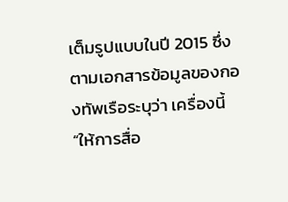เต็มรูปแบบในปี 2015 ซึ่งตามเอกสารข้อมูลของกองทัพเรือระบุว่า เครื่องนี้ “ให้การสื่อ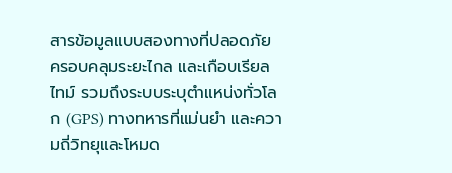สารข้อมูลแบบสองทางที่ปลอดภัย ครอบคลุมระยะไกล และเกือบเรียลไทม์ รวมถึงระบบระบุตำแหน่งทั่วโลก (GPS) ทางทหารที่แม่นยำ และความถี่วิทยุและโหมด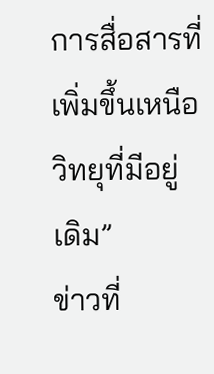การสื่อสารที่เพิ่มขึ้นเหนือวิทยุที่มีอยู่เดิม”
ข่าวที่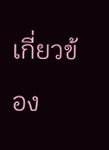เกี่ยวข้อง